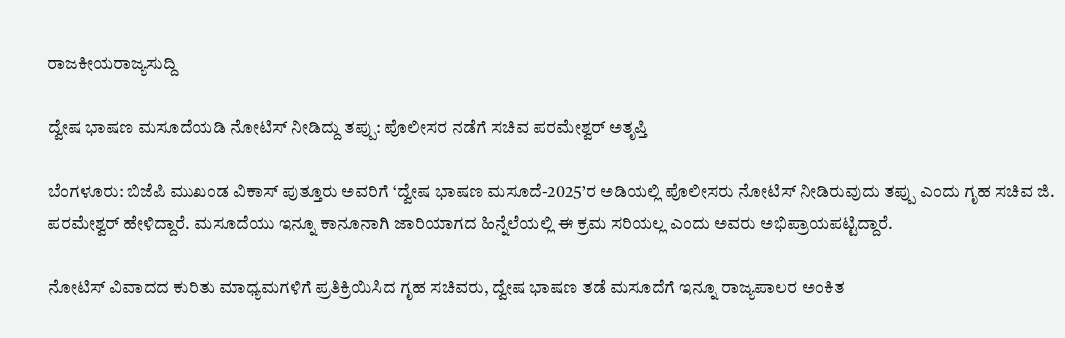ರಾಜಕೀಯರಾಜ್ಯಸುದ್ದಿ

ದ್ವೇಷ ಭಾಷಣ ಮಸೂದೆಯಡಿ ನೋಟಿಸ್ ನೀಡಿದ್ದು ತಪ್ಪು: ಪೊಲೀಸರ ನಡೆಗೆ ಸಚಿವ ಪರಮೇಶ್ವರ್ ಅತೃಪ್ತಿ

ಬೆಂಗಳೂರು: ಬಿಜೆಪಿ ಮುಖಂಡ ವಿಕಾಸ್ ಪುತ್ತೂರು ಅವರಿಗೆ ‘ದ್ವೇಷ ಭಾಷಣ ಮಸೂದೆ-2025’ರ ಅಡಿಯಲ್ಲಿ ಪೊಲೀಸರು ನೋಟಿಸ್ ನೀಡಿರುವುದು ತಪ್ಪು ಎಂದು ಗೃಹ ಸಚಿವ ಜಿ. ಪರಮೇಶ್ವರ್ ಹೇಳಿದ್ದಾರೆ. ಮಸೂದೆಯು ಇನ್ನೂ ಕಾನೂನಾಗಿ ಜಾರಿಯಾಗದ ಹಿನ್ನೆಲೆಯಲ್ಲಿ ಈ ಕ್ರಮ ಸರಿಯಲ್ಲ ಎಂದು ಅವರು ಅಭಿಪ್ರಾಯಪಟ್ಟಿದ್ದಾರೆ.

ನೋಟಿಸ್ ವಿವಾದದ ಕುರಿತು ಮಾಧ್ಯಮಗಳಿಗೆ ಪ್ರತಿಕ್ರಿಯಿಸಿದ ಗೃಹ ಸಚಿವರು, ದ್ವೇಷ ಭಾಷಣ ತಡೆ ಮಸೂದೆಗೆ ಇನ್ನೂ ರಾಜ್ಯಪಾಲರ ಅಂಕಿತ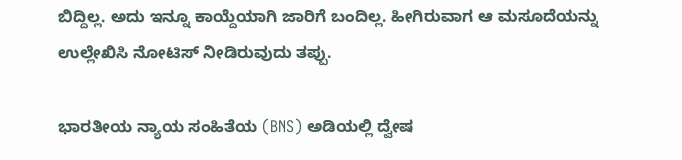ಬಿದ್ದಿಲ್ಲ. ಅದು ಇನ್ನೂ ಕಾಯ್ದೆಯಾಗಿ ಜಾರಿಗೆ ಬಂದಿಲ್ಲ. ಹೀಗಿರುವಾಗ ಆ ಮಸೂದೆಯನ್ನು ಉಲ್ಲೇಖಿಸಿ ನೋಟಿಸ್ ನೀಡಿರುವುದು ತಪ್ಪು.

ಭಾರತೀಯ ನ್ಯಾಯ ಸಂಹಿತೆಯ (BNS) ಅಡಿಯಲ್ಲಿ ದ್ವೇಷ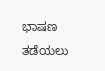ಭಾಷಣ ತಡೆಯಲು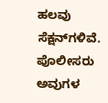ಹಲವು ಸೆಕ್ಷನ್‌ಗಳಿವೆ. ಪೊಲೀಸರು ಅವುಗಳ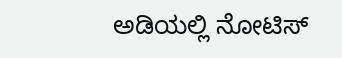ಅಡಿಯಲ್ಲಿ ನೋಟಿಸ್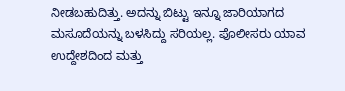ನೀಡಬಹುದಿತ್ತು. ಅದನ್ನು ಬಿಟ್ಟು ಇನ್ನೂ ಜಾರಿಯಾಗದ ಮಸೂದೆಯನ್ನು ಬಳಸಿದ್ದು ಸರಿಯಲ್ಲ. ಪೊಲೀಸರು ಯಾವ ಉದ್ದೇಶದಿಂದ ಮತ್ತು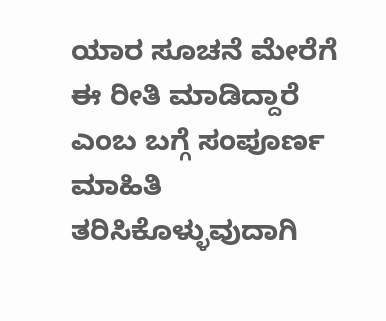ಯಾರ ಸೂಚನೆ ಮೇರೆಗೆ ಈ ರೀತಿ ಮಾಡಿದ್ದಾರೆ ಎಂಬ ಬಗ್ಗೆ ಸಂಪೂರ್ಣ ಮಾಹಿತಿ ತರಿಸಿಕೊಳ್ಳುವುದಾಗಿ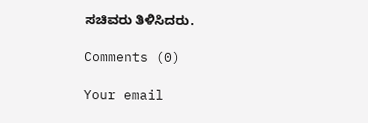ಸಚಿವರು ತಿಳಿಸಿದರು.

Comments (0)

Your email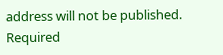address will not be published. Required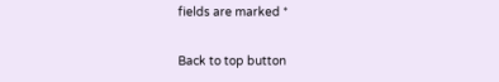fields are marked *

Back to top button